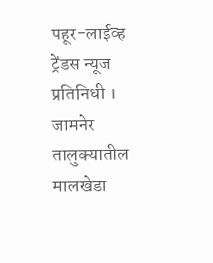पहूर-लाईव्ह ट्रेंडस न्यूज प्रतिनिधी । जामनेर तालुक्यातील मालखेडा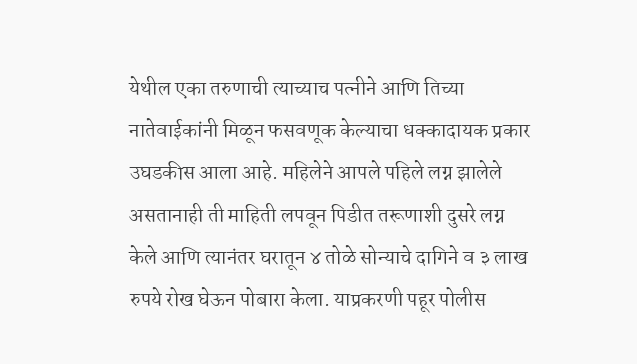येथील एका तरुणाची त्याच्याच पत्नीने आणि तिच्या नातेवाईकांनी मिळून फसवणूक केल्याचा धक्कादायक प्रकार उघडकीस आला आहे. महिलेने आपले पहिले लग्न झालेले असतानाही ती माहिती लपवून पिडीत तरूणाशी दुसरे लग्न केले आणि त्यानंतर घरातून ४ तोळे सोन्याचे दागिने व ३ लाख रुपये रोख घेऊन पोबारा केला. याप्रकरणी पहूर पोलीस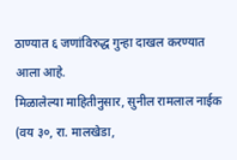ठाण्यात ६ जणांविरुद्ध गुन्हा दाखल करण्यात आला आहे.
मिळालेल्या माहितीनुसार, सुनील रामलाल नाईक (वय ३०, रा. मालखेडा,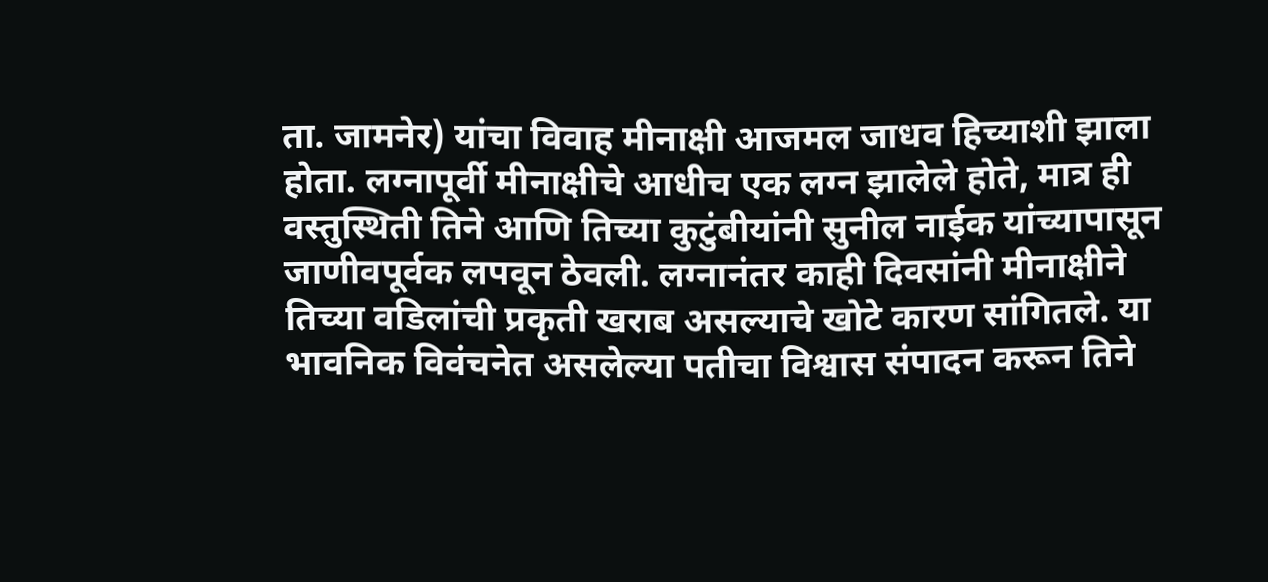ता. जामनेर) यांचा विवाह मीनाक्षी आजमल जाधव हिच्याशी झाला होता. लग्नापूर्वी मीनाक्षीचे आधीच एक लग्न झालेले होते, मात्र ही वस्तुस्थिती तिने आणि तिच्या कुटुंबीयांनी सुनील नाईक यांच्यापासून जाणीवपूर्वक लपवून ठेवली. लग्नानंतर काही दिवसांनी मीनाक्षीने तिच्या वडिलांची प्रकृती खराब असल्याचे खोटे कारण सांगितले. या भावनिक विवंचनेत असलेल्या पतीचा विश्वास संपादन करून तिने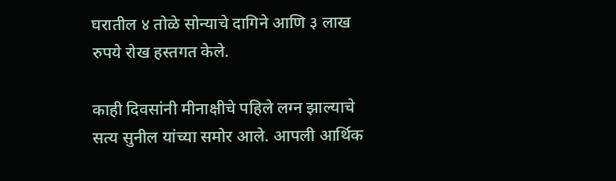घरातील ४ तोळे सोन्याचे दागिने आणि ३ लाख रुपये रोख हस्तगत केले.

काही दिवसांनी मीनाक्षीचे पहिले लग्न झाल्याचे सत्य सुनील यांच्या समोर आले. आपली आर्थिक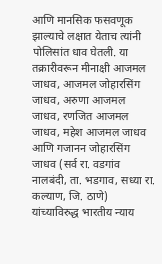आणि मानसिक फसवणूक झाल्याचे लक्षात येताच त्यांनी पोलिसांत धाव घेतली. या तक्रारीवरून मीनाक्षी आजमल जाधव, आजमल जोहारसिंग जाधव, अरुणा आजमल जाधव, रणजित आजमल जाधव, महेश आजमल जाधव आणि गजानन जोहारसिंग जाधव (सर्व रा. वडगांव नालबंदी, ता. भडगाव, सध्या रा. कल्याण, जि. ठाणे) यांच्याविरुद्ध भारतीय न्याय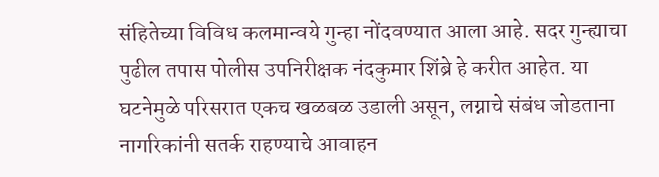संहितेच्या विविध कलमान्वये गुन्हा नोंदवण्यात आला आहे. सदर गुन्ह्याचा पुढील तपास पोलीस उपनिरीक्षक नंदकुमार शिंब्रे हे करीत आहेत. या घटनेमुळे परिसरात एकच खळबळ उडाली असून, लग्नाचे संबंध जोडताना नागरिकांनी सतर्क राहण्याचे आवाहन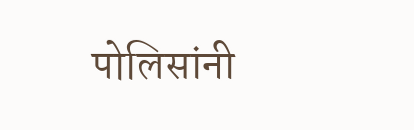पोलिसांनी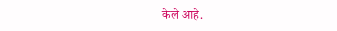केले आहे.